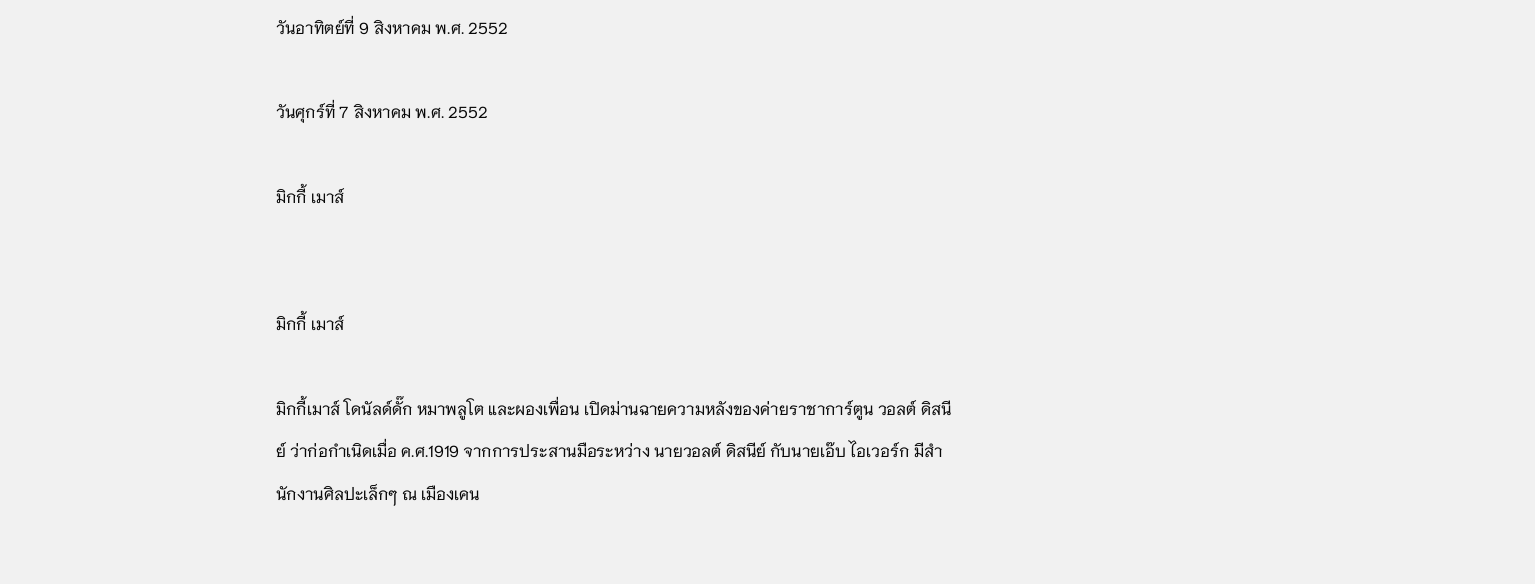วันอาทิตย์ที่ 9 สิงหาคม พ.ศ. 2552

วันศุกร์ที่ 7 สิงหาคม พ.ศ. 2552

มิกกี้ เมาส์


มิกกี้ เมาส์

มิกกี้เมาส์ โดนัลด์ดั๊ก หมาพลูโต และผองเพื่อน เปิดม่านฉายความหลังของค่ายราชาการ์ตูน วอลต์ ดิสนีย์ ว่าก่อกำเนิดเมื่อ ค.ศ.1919 จากการประสานมือระหว่าง นายวอลต์ ดิสนีย์ กับนายเอ๊บ ไอเวอร์ก มีสำนักงานศิลปะเล็กๆ ณ เมืองเคน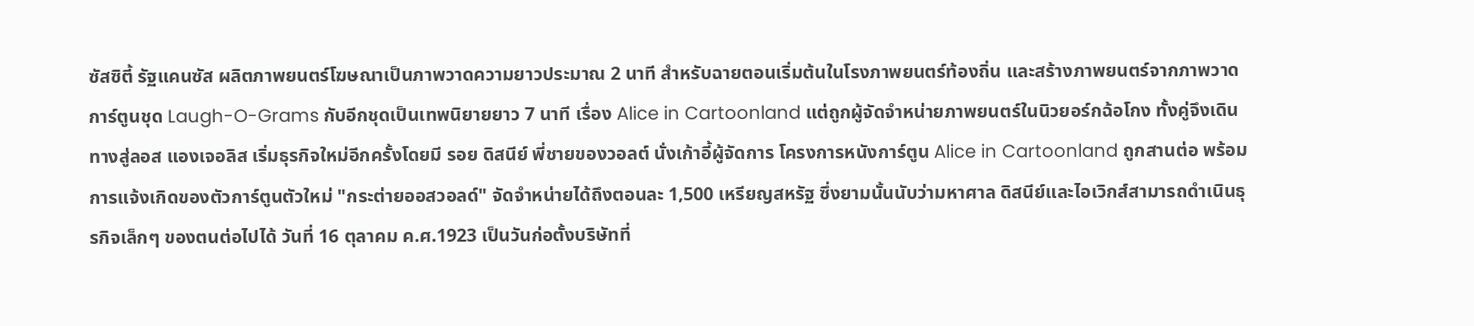ซัสซิตี้ รัฐแคนซัส ผลิตภาพยนตร์โฆษณาเป็นภาพวาดความยาวประมาณ 2 นาที สำหรับฉายตอนเริ่มต้นในโรงภาพยนตร์ท้องถิ่น และสร้างภาพยนตร์จากภาพวาดการ์ตูนชุด Laugh-O-Grams กับอีกชุดเป็นเทพนิยายยาว 7 นาที เรื่อง Alice in Cartoonland แต่ถูกผู้จัดจำหน่ายภาพยนตร์ในนิวยอร์กฉ้อโกง ทั้งคู่จึงเดินทางสู่ลอส แองเจอลิส เริ่มธุรกิจใหม่อีกครั้งโดยมี รอย ดิสนีย์ พี่ชายของวอลต์ นั่งเก้าอี้ผู้จัดการ โครงการหนังการ์ตูน Alice in Cartoonland ถูกสานต่อ พร้อมการแจ้งเกิดของตัวการ์ตูนตัวใหม่ "กระต่ายออสวอลด์" จัดจำหน่ายได้ถึงตอนละ 1,500 เหรียญสหรัฐ ซึ่งยามนั้นนับว่ามหาศาล ดิสนีย์และไอเวิกส์สามารถดำเนินธุรกิจเล็กๆ ของตนต่อไปได้ วันที่ 16 ตุลาคม ค.ศ.1923 เป็นวันก่อตั้งบริษัทที่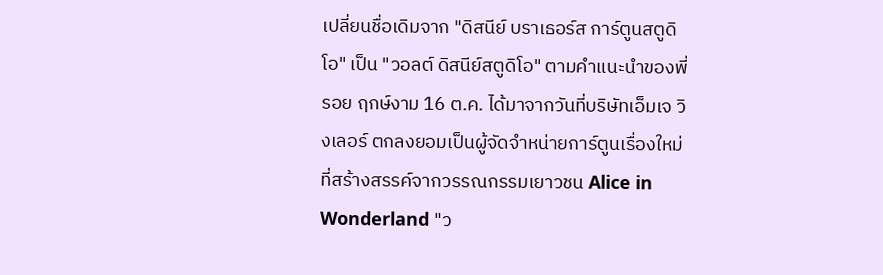เปลี่ยนชื่อเดิมจาก "ดิสนีย์ บราเธอร์ส การ์ตูนสตูดิโอ" เป็น "วอลต์ ดิสนีย์สตูดิโอ" ตามคำแนะนำของพี่รอย ฤกษ์งาม 16 ต.ค. ได้มาจากวันที่บริษัทเอ็มเจ วิงเลอร์ ตกลงยอมเป็นผู้จัดจำหน่ายการ์ตูนเรื่องใหม่ที่สร้างสรรค์จากวรรณกรรมเยาวชน Alice in Wonderland "ว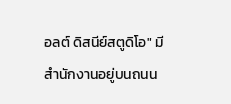อลต์ ดิสนีย์สตูดิโอ" มีสำนักงานอยู่บนถนน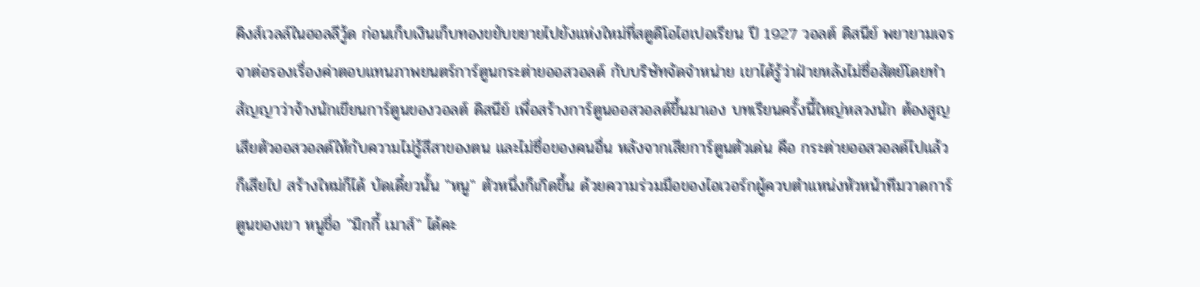คิงส์เวลล์ในฮอลลีวู้ด ก่อนเก็บเงินเก็บทองขยับขยายไปยังแห่งใหม่ที่สตูดิโอไฮเปอเรียน ปี 1927 วอลต์ ดิสนีย์ พยายามเจรจาต่อรองเรื่องค่าตอบแทนภาพยนตร์การ์ตูนกระต่ายออสวอลด์ กับบริษัทจัดจำหน่าย เขาได้รู้ว่าฝ่ายหลังไม่ซื่อสัตย์โดยทำสัญญาว่าจ้างนักเขียนการ์ตูนของวอลต์ ดิสนีย์ เพื่อสร้างการ์ตูนออสวอลด์ขึ้นมาเอง บทเรียนครั้งนี้ใหญ่หลวงนัก ต้องสูญเสียตัวออสวอลด์ให้กับความไม่รู้สีสาของตน และไม่ซื่อของคนอื่น หลังจากเสียการ์ตูนตัวเด่น คือ กระต่ายออสวอลด์ไปแล้วก็เสียไป สร้างใหม่ก็ได้ บัดเดี๋ยวนั้น "หนู" ตัวหนึ่งก็เกิดขึ้น ด้วยความร่วมมือของไอเวอร์กผู้ควบตำแหน่งหัวหน้าทีมวาดการ์ตูนของเขา หนูชื่อ "มิกกี้ เมาส์" ได้คะ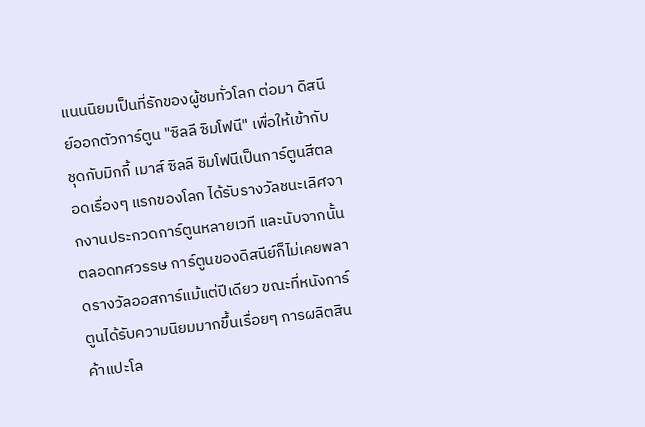แนนนิยมเป็นที่รักของผู้ชมทั่วโลก ต่อมา ดิสนีย์ออกตัวการ์ตูน "ซิลลี ซิมโฟนี" เพื่อให้เข้ากับชุดกับมิกกี้ เมาส์ ซิลลี ชิมโฟนีเป็นการ์ตูนสีตลอดเรื่องๆ แรกของโลก ได้รับรางวัลชนะเลิศจากงานประกวดการ์ตูนหลายเวที และนับจากนั้นตลอดทศวรรษ การ์ตูนของดิสนีย์ก็ไม่เคยพลาดรางวัลออสการ์แม้แต่ปีเดียว ขณะที่หนังการ์ตูนได้รับความนิยมมากขึ้นเรื่อยๆ การผลิตสินค้าแปะโล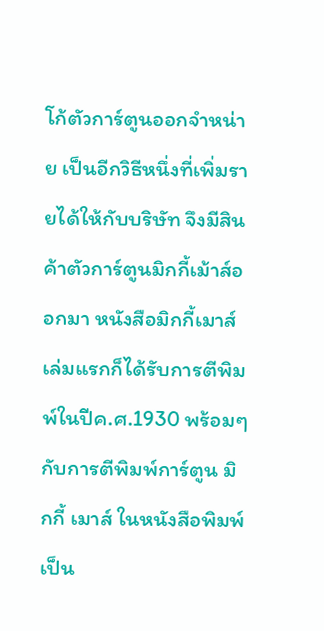โก้ตัวการ์ตูนออกจำหน่าย เป็นอีกวิธีหนึ่งที่เพิ่มรายได้ให้กับบริษัท จึงมีสินค้าตัวการ์ตูนมิกกี้เม้าส์ออกมา หนังสือมิกกี้เมาส์เล่มแรกก็ได้รับการตีพิมพ์ในปีค.ศ.1930 พร้อมๆ กับการตีพิมพ์การ์ตูน มิกกี้ เมาส์ ในหนังสือพิมพ์เป็น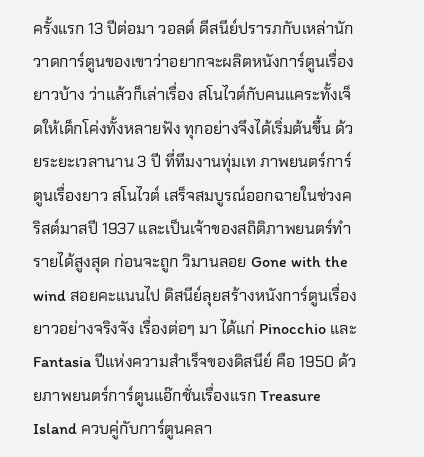ครั้งแรก 13 ปีต่อมา วอลต์ ดีสนีย์ปรารภกับเหล่านักวาดการ์ตูนของเขาว่าอยากจะผลิตหนังการ์ตูนเรื่องยาวบ้าง ว่าแล้วก็เล่าเรื่อง สโนไวต์กับคนแคระทั้งเจ็ดให้เด็กโค่งทั้งหลายฟัง ทุกอย่างจึงได้เริ่มต้นขึ้น ด้วยระยะเวลานาน 3 ปี ที่ทีมงานทุ่มเท ภาพยนตร์การ์ตูนเรื่องยาว สโนไวต์ เสร็จสมบูรณ์ออกฉายในช่วงคริสต์มาสปี 1937 และเป็นเจ้าของสถิติภาพยนตร์ทำรายได้สูงสุด ก่อนจะถูก วิมานลอย Gone with the wind สอยคะแนนไป ดิสนีย์ลุยสร้างหนังการ์ตูนเรื่องยาวอย่างจริงจัง เรื่องต่อๆ มา ได้แก่ Pinocchio และ Fantasia ปีแห่งความสำเร็จของดิสนีย์ คือ 1950 ด้วยภาพยนตร์การ์ตูนแอ๊กชั่นเรื่องแรก Treasure Island ควบคู่กับการ์ตูนคลา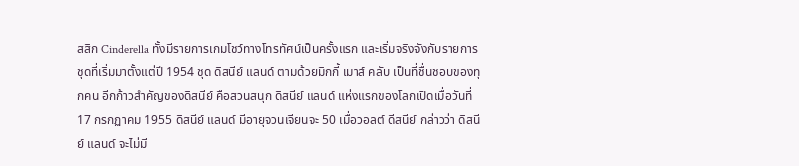สสิก Cinderella ทั้งมีรายการเกมโชว์ทางโทรทัศน์เป็นครั้งแรก และเริ่มจริงจังกับรายการชุดที่เริ่มมาตั้งแต่ปี 1954 ชุด ดิสนีย์ แลนด์ ตามด้วยมิกกี้ เมาส์ คลับ เป็นที่ชื่นชอบของทุกคน อีกก้าวสำคัญของดิสนีย์ คือสวนสนุก ดิสนีย์ แลนด์ แห่งแรกของโลกเปิดเมื่อวันที่ 17 กรกฏาคม 1955 ดิสนีย์ แลนด์ มีอายุจวนเจียนจะ 50 เมื่อวอลต์ ดีสนีย์ กล่าวว่า ดิสนีย์ แลนด์ จะไม่มี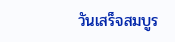วันเสร็จสมบูร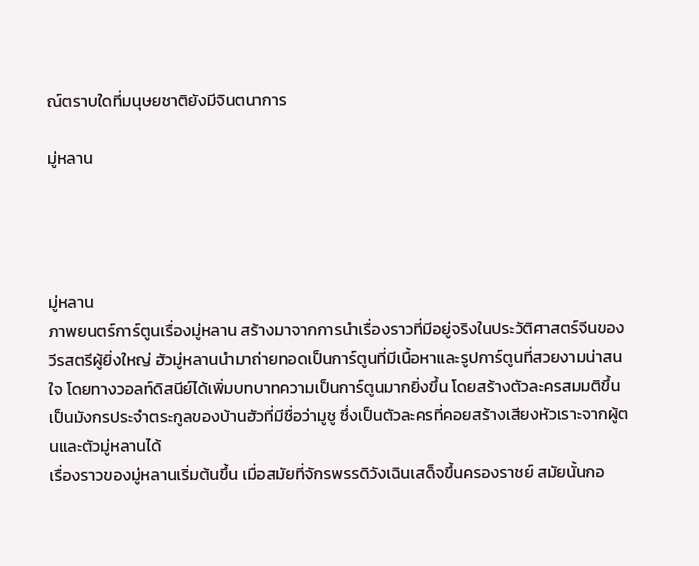ณ์ตราบใดที่มนุษยชาติยังมีจินตนาการ

มู่หลาน




มู่หลาน
ภาพยนตร์การ์ตูนเรื่องมู่หลาน สร้างมาจากการนำเรื่องราวที่มีอยู่จริงในประวัติศาสตร์จีนของวีรสตรีผู้ยิ่งใหญ่ ฮัวมู่หลานนำมาถ่ายทอดเป็นการ์ตูนที่มีเนื้อหาและรูปการ์ตูนที่สวยงามน่าสนใจ โดยทางวอลท์ดิสนีย์ได้เพิ่มบทบาทความเป็นการ์ตูนมากยิ่งขึ้น โดยสร้างตัวละครสมมติขึ้นเป็นมังกรประจำตระกูลของบ้านฮัวที่มีชื่อว่ามูชู ซึ่งเป็นตัวละครที่คอยสร้างเสียงหัวเราะจากผู้ตนและตัวมู่หลานได้
เรื่องราวของมู่หลานเริ่มต้นขึ้น เมื่อสมัยที่จักรพรรดิวังเฉินเสด็จขึ้นครองราชย์ สมัยนั้นกอ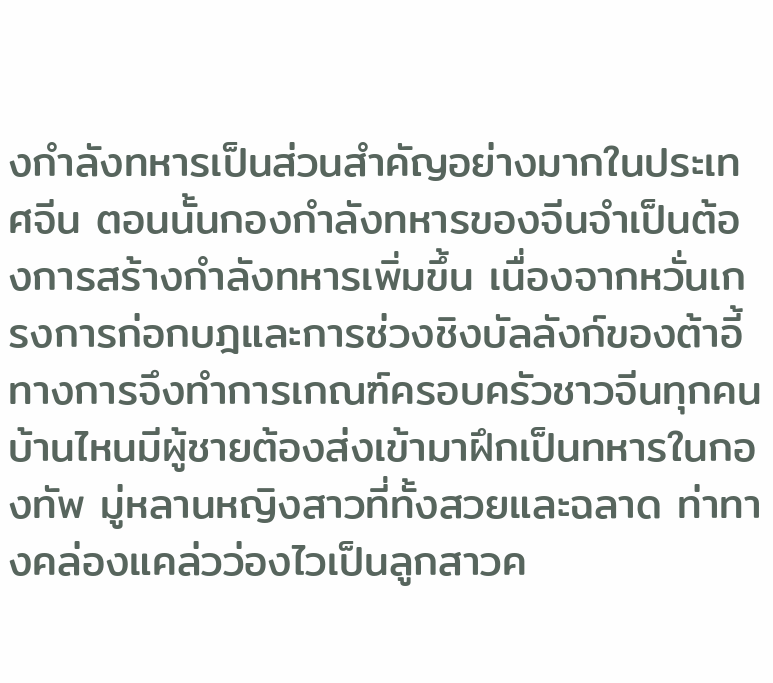งกำลังทหารเป็นส่วนสำคัญอย่างมากในประเทศจีน ตอนนั้นกองกำลังทหารของจีนจำเป็นต้องการสร้างกำลังทหารเพิ่มขึ้น เนื่องจากหวั่นเกรงการก่อกบฎและการช่วงชิงบัลลังก์ของต้าอี้ ทางการจึงทำการเกณฑ์ครอบครัวชาวจีนทุกคน บ้านไหนมีผู้ชายต้องส่งเข้ามาฝึกเป็นทหารในกองทัพ มู่หลานหญิงสาวที่ทั้งสวยและฉลาด ท่าทางคล่องแคล่วว่องไวเป็นลูกสาวค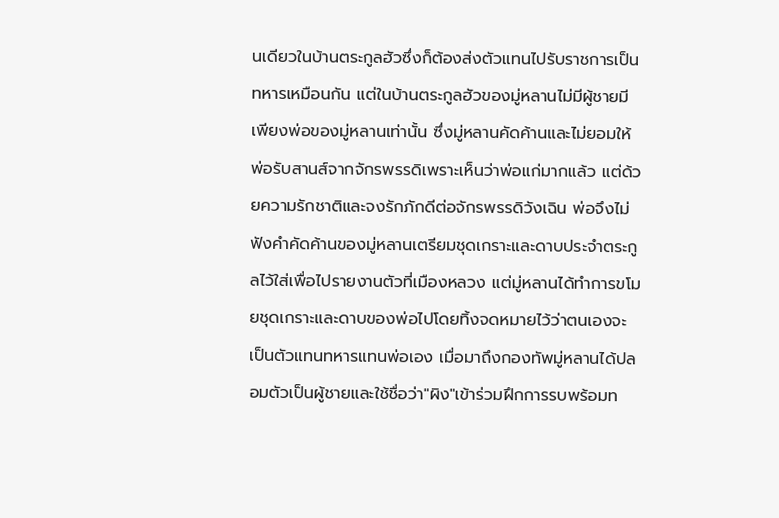นเดียวในบ้านตระกูลฮัวซึ่งก็ต้องส่งตัวแทนไปรับราชการเป็นทหารเหมือนกัน แต่ในบ้านตระกูลฮัวของมู่หลานไม่มีผู้ชายมีเพียงพ่อของมู่หลานเท่านั้น ซึ่งมู่หลานคัดค้านและไม่ยอมให้พ่อรับสานส์จากจักรพรรดิเพราะเห็นว่าพ่อแก่มากแล้ว แต่ด้วยความรักชาติและจงรักภักดีต่อจักรพรรดิวังเฉิน พ่อจึงไม่ฟังคำคัดค้านของมู่หลานเตรียมชุดเกราะและดาบประจำตระกูลไว้ใส่เพื่อไปรายงานตัวที่เมืองหลวง แต่มู่หลานได้ทำการขโมยชุดเกราะและดาบของพ่อไปโดยทิ้งจดหมายไว้ว่าตนเองจะเป็นตัวแทนทหารแทนพ่อเอง เมื่อมาถึงกองทัพมู่หลานได้ปลอมตัวเป็นผู้ชายและใช้ชื่อว่า"ผิง"เข้าร่วมฝึกการรบพร้อมท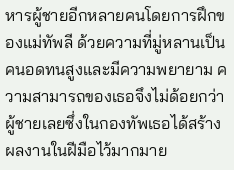หารผู้ชายอีกหลายคนโดยการฝึกของแม่ทัพลี ด้วยความที่มู่หลานเป็นคนอดทนสูงและมีความพยายาม ความสามารถของเธอจึงไม่ด้อยกว่าผู้ชายเลยซึ่งในกองทัพเธอได้สร้างผลงานในฝีมือไว้มากมาย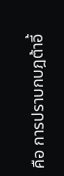คือ การปราบกบฎต้าอี้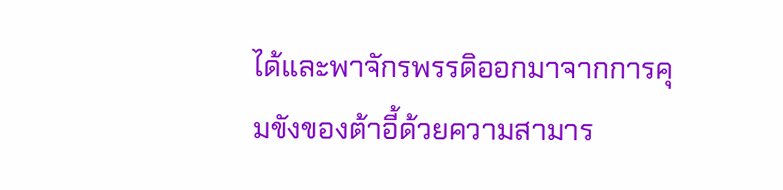ได้และพาจักรพรรดิออกมาจากการคุมขังของต้าอี้ด้วยความสามาร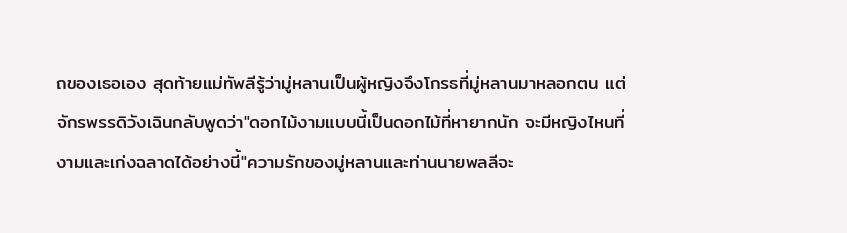ถของเธอเอง สุดท้ายแม่ทัพลีรู้ว่ามู่หลานเป็นผู้หญิงจึงโกรธที่มู่หลานมาหลอกตน แต่จักรพรรดิวังเฉินกลับพูดว่า"ดอกไม้งามแบบนี้เป็นดอกไม้ที่หายากนัก จะมีหญิงไหนที่งามและเก่งฉลาดได้อย่างนี้"ความรักของมู่หลานและท่านนายพลลีจะ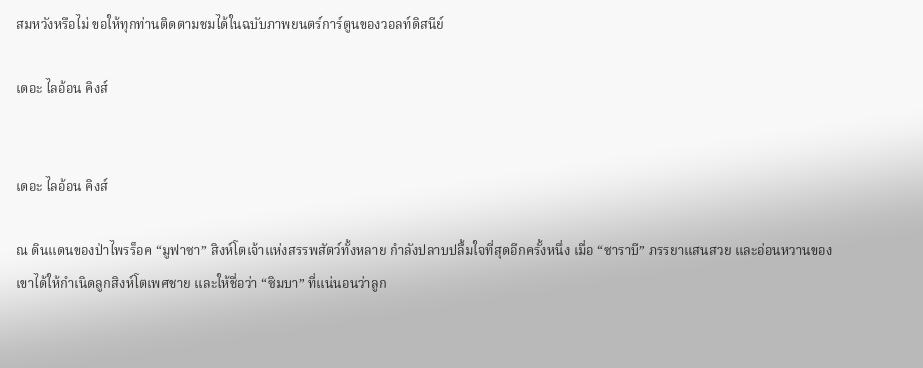สมหวังหรือไม่ ขอให้ทุกท่านติดตามชมได้ในฉบับภาพยนตร์การ์ตูนของวอลท์ดิสนีย์

เดอะ ไลอ้อน คิงส์


เดอะ ไลอ้อน คิงส์

ณ ดินแดนของป่าไพรร็อค “มูฟาซา” สิงห์โตเจ้าแห่งสรรพสัตว์ทั้งหลาย กำลังปลาบปลื้มใจที่สุดอีกครั้งหนึ่ง เมื่อ “ซาราบี” ภรรยาแสนสวย และอ่อนหวานของเขาได้ให้กำเนิดลูกสิงห์โตเพศชาย และให้ชื่อว่า “ซิมบา” ที่แน่นอนว่าลูก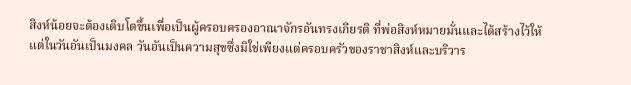สิงห์น้อยจะต้องเติบโตขึ้นเพื่อเป็นผู้ครอบครองอาณาจักรอันทรงเกียรติ ที่พ่อสิงห์หมายมั่นและได้สร้างไว้ให้
แต่ในวันอันเป็นมงคล วันอันเป็นความสุขซึ่งมิใช่เพียงแต่ครอบครัวของราชาสิงห์และบริวาร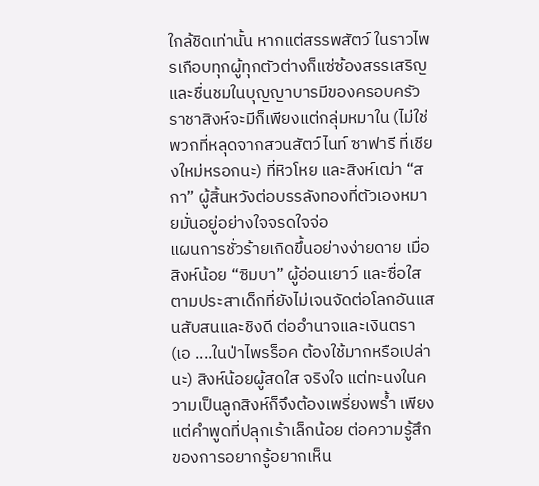ใกล้ชิดเท่านั้น หากแต่สรรพสัตว์ ในราวไพรเกือบทุกผู้ทุกตัวต่างก็แซ่ซ้องสรรเสริญ และชื่นชมในบุญญาบารมีของครอบครัวราชาสิงห์จะมีก็เพียงแต่กลุ่มหมาใน (ไม่ใช่พวกที่หลุดจากสวนสัตว์ไนท์ ซาฟารี ที่เชียงใหม่หรอกนะ) ที่หิวโหย และสิงห์เฒ่า “สกา” ผู้สิ้นหวังต่อบรรลังทองที่ตัวเองหมายมั่นอยู่อย่างใจจรดใจจ่อ
แผนการชั่วร้ายเกิดขึ้นอย่างง่ายดาย เมื่อสิงห์น้อย “ซิมบา” ผู้อ่อนเยาว์ และซื่อใสตามประสาเด็กที่ยังไม่เจนจัดต่อโลกอันแสนสับสนและชิงดี ต่ออำนาจและเงินตรา (เอ ....ในป่าไพรร็อค ต้องใช้มากหรือเปล่านะ) สิงห์น้อยผู้สดใส จริงใจ แต่ทะนงในความเป็นลูกสิงห์ก็จึงต้องเพรี่ยงพร้ำ เพียงแต่คำพูดที่ปลุกเร้าเล็กน้อย ต่อความรู้สึกของการอยากรู้อยากเห็น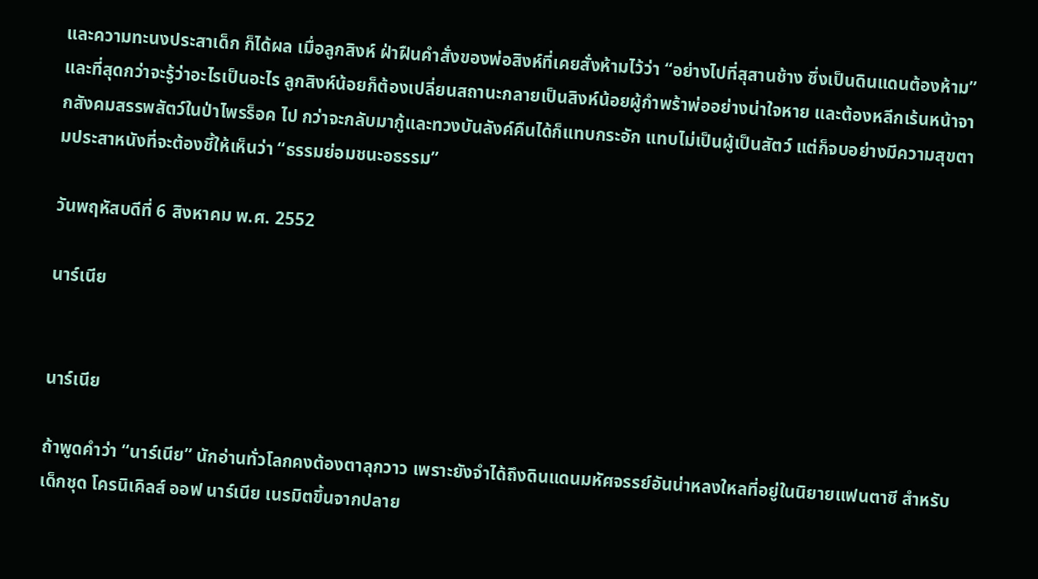และความทะนงประสาเด็ก ก็ได้ผล เมื่อลูกสิงห์ ฝ่าฝืนคำสั่งของพ่อสิงห์ที่เคยสั่งห้ามไว้ว่า “อย่างไปที่สุสานช้าง ซึ่งเป็นดินแดนต้องห้าม”
และที่สุดกว่าจะรู้ว่าอะไรเป็นอะไร ลูกสิงห์น้อยก็ต้องเปลี่ยนสถานะกลายเป็นสิงห์น้อยผู้กำพร้าพ่ออย่างน่าใจหาย และต้องหลีกเร้นหน้าจากสังคมสรรพสัตว์ในป่าไพรร็อค ไป กว่าจะกลับมากู้และทวงบันลังค์คืนได้ก็แทบกระอัก แทบไม่เป็นผู้เป็นสัตว์ แต่ก็จบอย่างมีความสุขตามประสาหนังที่จะต้องชี้ให้เห็นว่า “ธรรมย่อมชนะอธรรม”

วันพฤหัสบดีที่ 6 สิงหาคม พ.ศ. 2552

นาร์เนีย


นาร์เนีย

ถ้าพูดคำว่า “นาร์เนีย” นักอ่านทั่วโลกคงต้องตาลุกวาว เพราะยังจำได้ถึงดินแดนมหัศจรรย์อันน่าหลงใหลที่อยู่ในนิยายแฟนตาซี สำหรับเด็กชุด โครนิเคิลส์ ออฟ นาร์เนีย เนรมิตขึ้นจากปลาย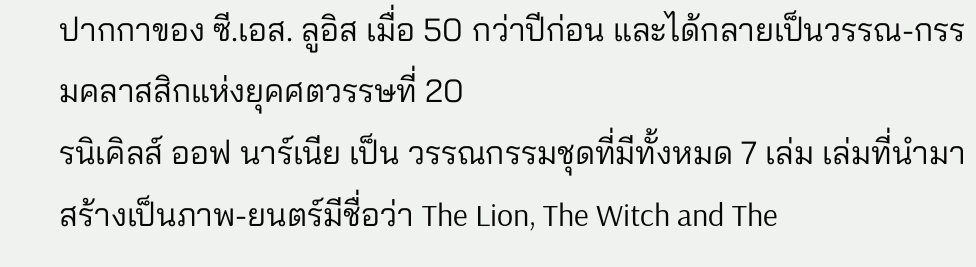ปากกาของ ซี.เอส. ลูอิส เมื่อ 50 กว่าปีก่อน และได้กลายเป็นวรรณ-กรรมคลาสสิกแห่งยุคศตวรรษที่ 20
รนิเคิลส์ ออฟ นาร์เนีย เป็น วรรณกรรมชุดที่มีทั้งหมด 7 เล่ม เล่มที่นำมาสร้างเป็นภาพ-ยนตร์มีชื่อว่า The Lion, The Witch and The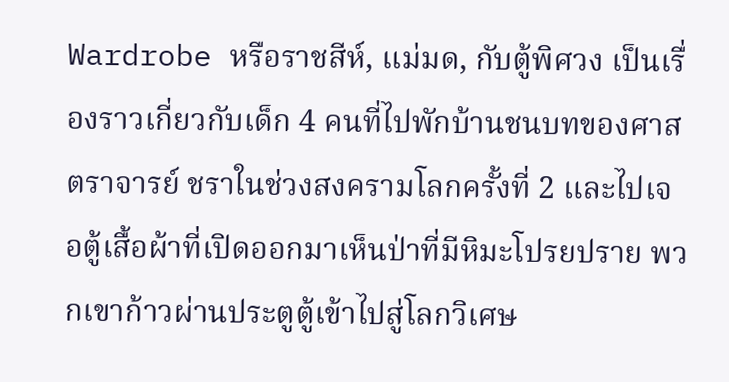Wardrobe หรือราชสีห์, แม่มด, กับตู้พิศวง เป็นเรื่องราวเกี่ยวกับเด็ก 4 คนที่ไปพักบ้านชนบทของศาสตราจารย์ ชราในช่วงสงครามโลกครั้งที่ 2 และไปเจอตู้เสื้อผ้าที่เปิดออกมาเห็นป่าที่มีหิมะโปรยปราย พวกเขาก้าวผ่านประตูตู้เข้าไปสู่โลกวิเศษ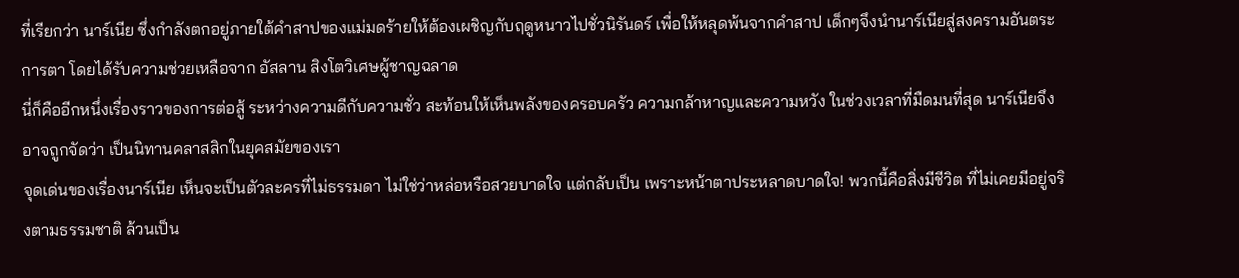ที่เรียกว่า นาร์เนีย ซึ่งกำลังตกอยู่ภายใต้คำสาปของแม่มดร้ายให้ต้องเผชิญกับฤดูหนาวไปชั่วนิรันดร์ เพื่อให้หลุดพ้นจากคำสาป เด็กๆจึงนำนาร์เนียสู่สงครามอันตระการตา โดยได้รับความช่วยเหลือจาก อัสลาน สิงโตวิเศษผู้ชาญฉลาด
นี่ก็คืออีกหนึ่งเรื่องราวของการต่อสู้ ระหว่างความดีกับความชั่ว สะท้อนให้เห็นพลังของครอบครัว ความกล้าหาญและความหวัง ในช่วงเวลาที่มืดมนที่สุด นาร์เนียจึงอาจถูกจัดว่า เป็นนิทานคลาสสิกในยุคสมัยของเรา
จุดเด่นของเรื่องนาร์เนีย เห็นจะเป็นตัวละครที่ไม่ธรรมดา ไม่ใช่ว่าหล่อหรือสวยบาดใจ แต่กลับเป็น เพราะหน้าตาประหลาดบาดใจ! พวกนี้คือสิ่งมีชีวิต ที่ไม่เคยมีอยู่จริงตามธรรมชาติ ล้วนเป็น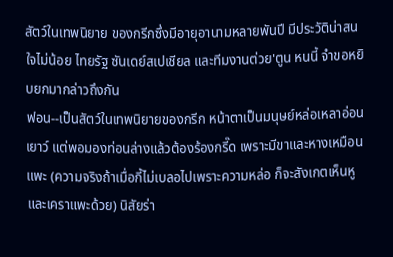สัตว์ในเทพนิยาย ของกรีกซึ่งมีอายุอานามหลายพันปี มีประวัติน่าสนใจไม่น้อย ไทยรัฐ ซันเดย์สเปเชียล และทีมงานต่วย'ตูน หนนี้ จำขอหยิบยกมากล่าวถึงกัน
ฟอน--เป็นสัตว์ในเทพนิยายของกรีก หน้าตาเป็นมนุษย์หล่อเหลาอ่อนเยาว์ แต่พอมองท่อนล่างแล้วต้องร้องกรี๊ด เพราะมีขาและหางเหมือนแพะ (ความจริงถ้าเมื่อกี้ไม่เบลอไปเพราะความหล่อ ก็จะสังเกตเห็นหูและเคราแพะด้วย) นิสัยร่า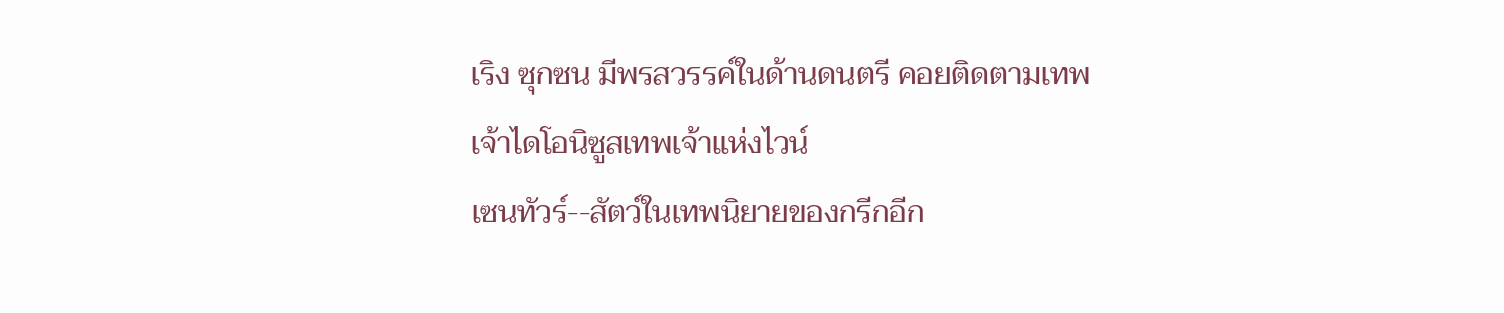เริง ซุกซน มีพรสวรรค์ในด้านดนตรี คอยติดตามเทพเจ้าไดโอนิซูสเทพเจ้าแห่งไวน์
เซนทัวร์--สัตว์ในเทพนิยายของกรีกอีก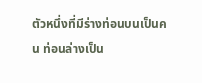ตัวหนึ่งที่มีร่างท่อนบนเป็นคน ท่อนล่างเป็น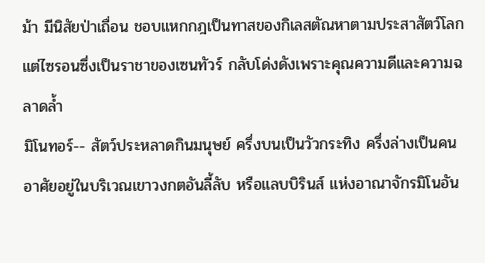ม้า มีนิสัยป่าเถื่อน ชอบแหกกฎเป็นทาสของกิเลสตัณหาตามประสาสัตว์โลก แต่ไซรอนซึ่งเป็นราชาของเซนทัวร์ กลับโด่งดังเพราะคุณความดีและความฉลาดลํ้า
มิโนทอร์-- สัตว์ประหลาดกินมนุษย์ ครึ่งบนเป็นวัวกระทิง ครึ่งล่างเป็นคน อาศัยอยู่ในบริเวณเขาวงกตอันลี้ลับ หรือแลบบิรินส์ แห่งอาณาจักรมิโนอัน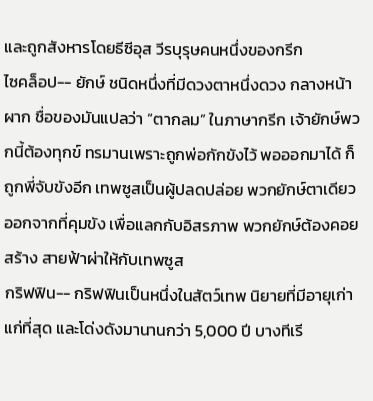และถูกสังหารโดยธีซีอุส วีรบุรุษคนหนึ่งของกรีก
ไซคล็อป-- ยักษ์ ชนิดหนึ่งที่มีดวงตาหนึ่งดวง กลางหน้าผาก ชื่อของมันแปลว่า “ตากลม” ในภาษากรีก เจ้ายักษ์พวกนี้ต้องทุกข์ ทรมานเพราะถูกพ่อกักขังไว้ พอออกมาได้ ก็ถูกพี่จับขังอีก เทพซูสเป็นผู้ปลดปล่อย พวกยักษ์ตาเดียวออกจากที่คุมขัง เพื่อแลกกับอิสรภาพ พวกยักษ์ต้องคอยสร้าง สายฟ้าผ่าให้กับเทพซูส
กริฟฟิน-- กริฟฟินเป็นหนึ่งในสัตว์เทพ นิยายที่มีอายุเก่าแก่ที่สุด และโด่งดังมานานกว่า 5,000 ปี บางทีเรี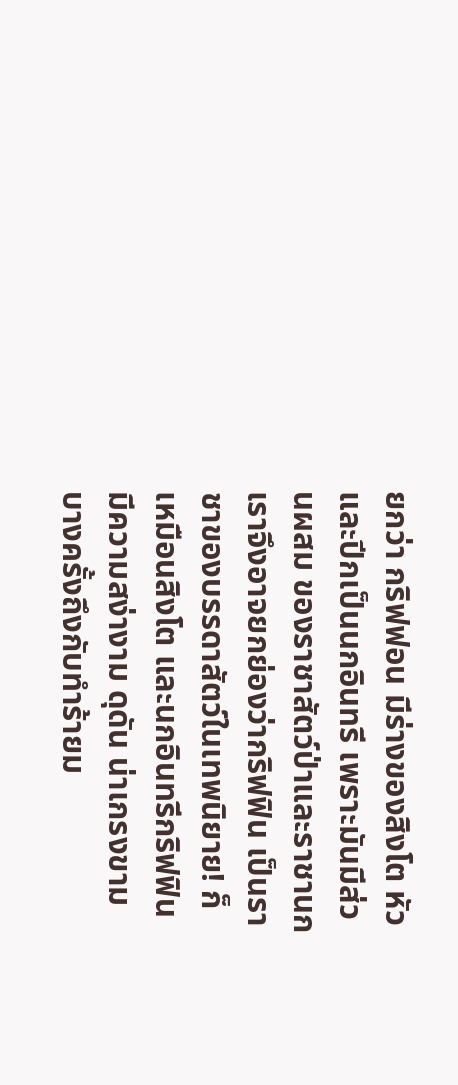ยกว่า กริฟฟอน มีร่างของสิงโต หัวและปีกเป็นนกอินทรี เพราะมันมีส่วนผสม ของราชาสัตว์ป่าและราชานก เราจึงอาจยกย่องว่ากริฟฟิน เป็นราชาของบรรดาสัตว์ในเทพนิยาย! ก็เหมือนสิงโต และนกอินทรีกริฟฟิน มีความสง่างาม ดุดัน น่าเกรงขาม บางครั้งถึงกับทำร้ายม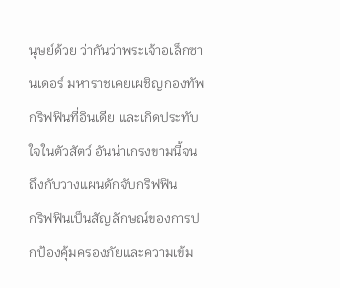นุษย์ด้วย ว่ากันว่าพระเจ้าอเล็กซานเดอร์ มหาราชเคยเผชิญกองทัพกริฟฟินที่อินเดีย และเกิดประทับใจในตัวสัตว์ อันน่าเกรงขามนี้จนถึงกับวางแผนดักจับกริฟฟิน
กริฟฟินเป็นสัญลักษณ์ของการปกป้องคุ้มครองภัยและความเข้ม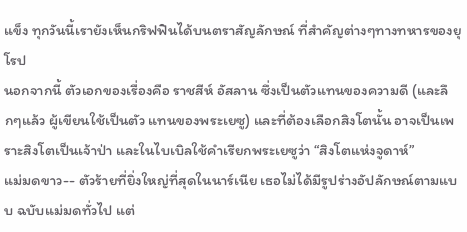แข็ง ทุกวันนี้เรายังเห็นกริฟฟินได้บนตราสัญลักษณ์ ที่สำคัญต่างๆทางทหารของยุโรป
นอกจากนี้ ตัวเอกของเรื่องคือ ราชสีห์ อัสลาน ซึ่งเป็นตัวแทนของความดี (และลึกๆแล้ว ผู้เขียนใช้เป็นตัว แทนของพระเยซู) และที่ต้องเลือกสิงโตนั้น อาจเป็นเพราะสิงโตเป็นเจ้าป่า และในไบเบิลใช้คำเรียกพระเยซูว่า “สิงโตแห่งจูดาห์”
แม่มดขาว-- ตัวร้ายที่ยิ่งใหญ่ที่สุดในนาร์เนีย เธอไม่ได้มีรูปร่างอัปลักษณ์ตามแบบ ฉบับแม่มดทั่วไป แต่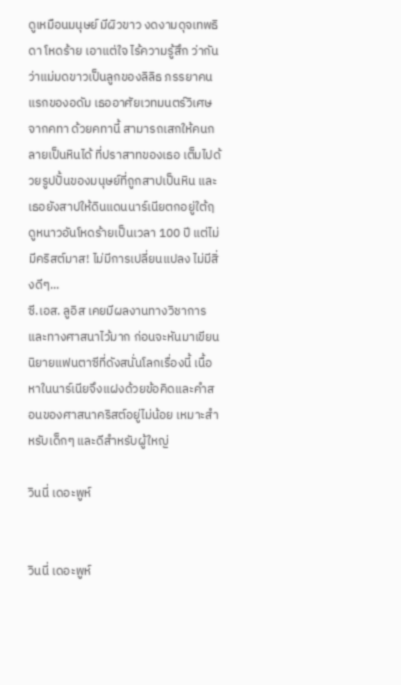ดูเหมือนมนุษย์ มีผิวขาว งดงามดุจเทพธิดา โหดร้าย เอาแต่ใจ ไร้ความรู้สึก ว่ากันว่าแม่มดขาวเป็นลูกของลิลิธ ภรรยาคนแรกของอดัม เธออาศัยเวทมนตร์วิเศษจากคทา ด้วยคทานี้ สามารถเสกให้คนกลายเป็นหินได้ ที่ปราสาทของเธอ เต็มไปด้วยรูปปั้นของมนุษย์ที่ถูกสาปเป็นหิน และเธอยังสาปให้ดินแดนนาร์เนียตกอยู่ใต้ฤดูหนาวอันโหดร้ายเป็นเวลา 100 ปี แต่ไม่มีคริสต์มาส! ไม่มีการเปลี่ยนแปลง ไม่มีสิ่งดีๆ...
ซี.เอส. ลูอิส เคยมีผลงานทางวิชาการและทางศาสนาไว้มาก ก่อนจะหันมาเขียนนิยายแฟนตาซีที่ดังสนั่นโลกเรื่องนี้ เนื้อหาในนาร์เนียจึงแฝงด้วยข้อคิดและคำสอนของศาสนาคริสต์อยู่ไม่น้อย เหมาะสำหรับเด็กๆ และดีสำหรับผู้ใหญ่

วินนี่ เดอะพูห์


วินนี่ เดอะพูห์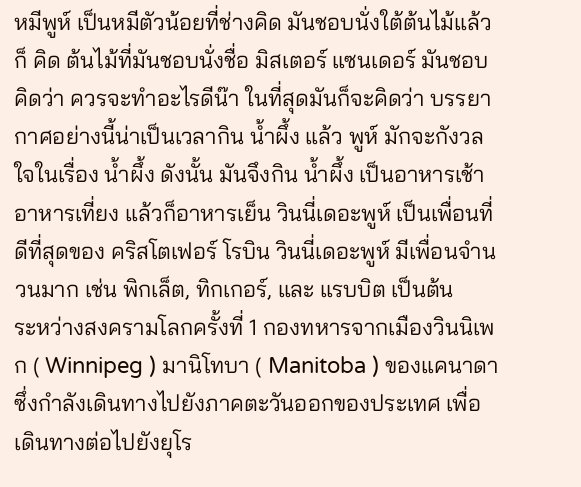หมีพูห์ เป็นหมีตัวน้อยที่ช่างคิด มันชอบนั่งใต้ต้นไม้แล้วก็ คิด ต้นไม้ที่มันชอบนั่งชื่อ มิสเตอร์ แซนเดอร์ มันชอบคิดว่า ควรจะทำอะไรดีน๊า ในที่สุดมันก็จะคิดว่า บรรยากาศอย่างนี้น่าเป็นเวลากิน น้ำผึ้ง แล้ว พูห์ มักจะกังวลใจในเรื่อง น้ำผึ้ง ดังนั้น มันจึงกิน น้ำผึ้ง เป็นอาหารเช้า อาหารเที่ยง แล้วก็อาหารเย็น วินนี่เดอะพูห์ เป็นเพื่อนที่ดีที่สุดของ คริสโตเฟอร์ โรบิน วินนี่เดอะพูห์ มีเพื่อนจำนวนมาก เช่น พิกเล็ต, ทิกเกอร์, และ แรบบิต เป็นต้น
ระหว่างสงครามโลกครั้งที่ 1 กองทหารจากเมืองวินนิเพก ( Winnipeg ) มานิโทบา ( Manitoba ) ของแคนาดา ซึ่งกำลังเดินทางไปยังภาคตะวันออกของประเทศ เพื่อเดินทางต่อไปยังยุโร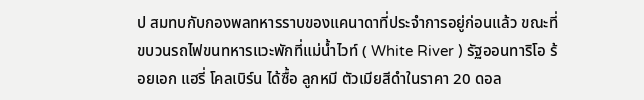ป สมทบกับกองพลทหารราบของแคนาดาที่ประจำการอยู่ก่อนแล้ว ขณะที่ขบวนรถไฟขนทหารแวะพักที่แม่น้ำไวท์ ( White River ) รัฐออนทาริโอ ร้อยเอก แฮรี่ โคลเบิร์น ได้ซื้อ ลูกหมี ตัวเมียสีดำในราคา 20 ดอล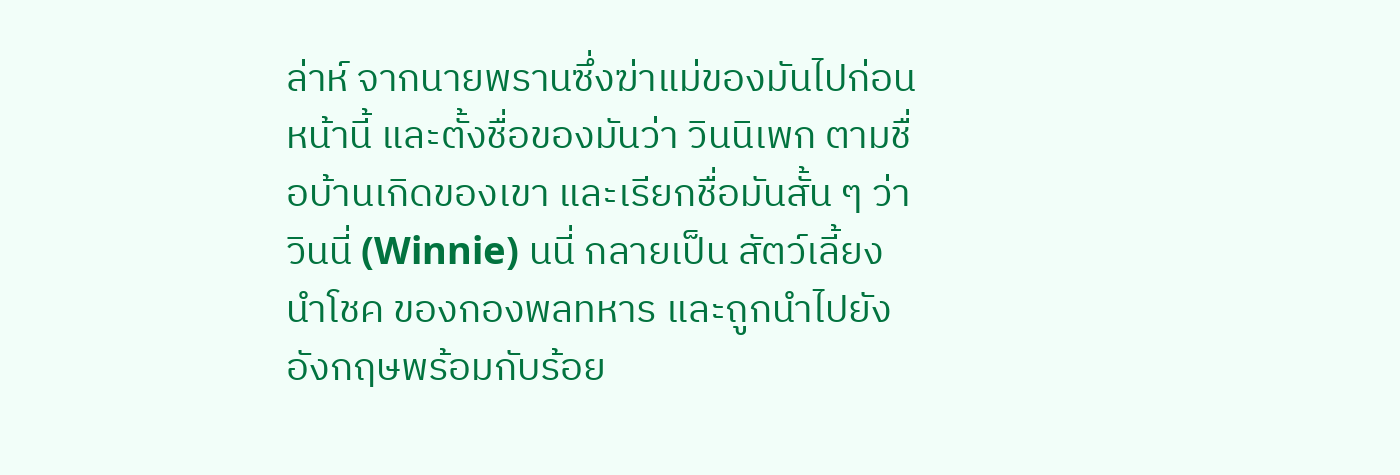ล่าห์ จากนายพรานซึ่งฆ่าแม่ของมันไปก่อนหน้านี้ และตั้งชื่อของมันว่า วินนิเพก ตามชื่อบ้านเกิดของเขา และเรียกชื่อมันสั้น ๆ ว่า วินนี่ (Winnie) นนี่ กลายเป็น สัตว์เลี้ยงนำโชค ของกองพลทหาร และถูกนำไปยังอังกฤษพร้อมกับร้อย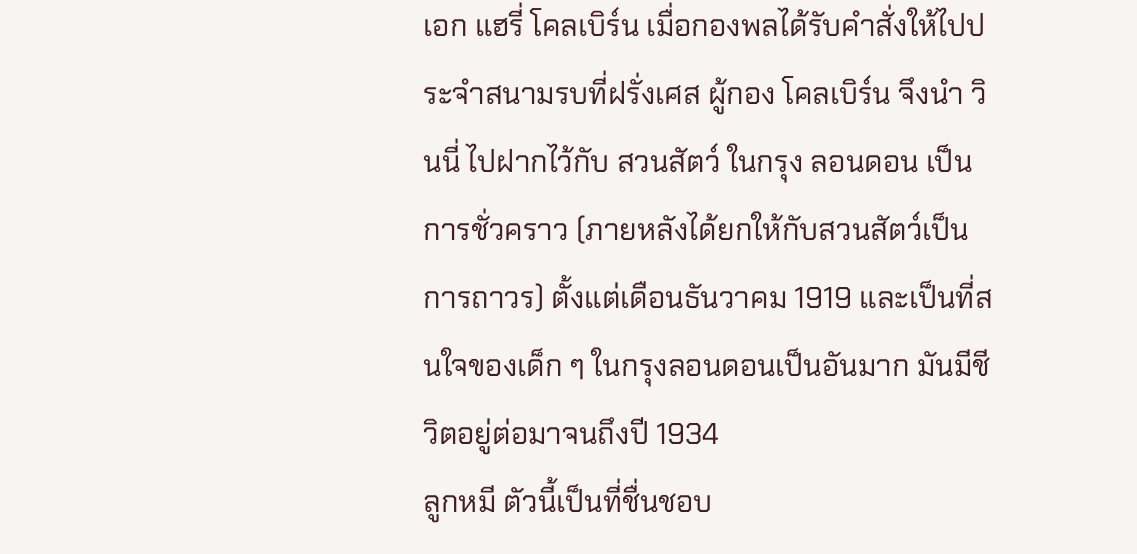เอก แฮรี่ โคลเบิร์น เมื่อกองพลได้รับคำสั่งให้ไปประจำสนามรบที่ฝรั่งเศส ผู้กอง โคลเบิร์น จึงนำ วินนี่ ไปฝากไว้กับ สวนสัตว์ ในกรุง ลอนดอน เป็นการชั่วคราว (ภายหลังได้ยกให้กับสวนสัตว์เป็นการถาวร) ตั้งแต่เดือนธันวาคม 1919 และเป็นที่สนใจของเด็ก ๆ ในกรุงลอนดอนเป็นอันมาก มันมีชีวิตอยู่ต่อมาจนถึงปี 1934
ลูกหมี ตัวนี้เป็นที่ชื่นชอบ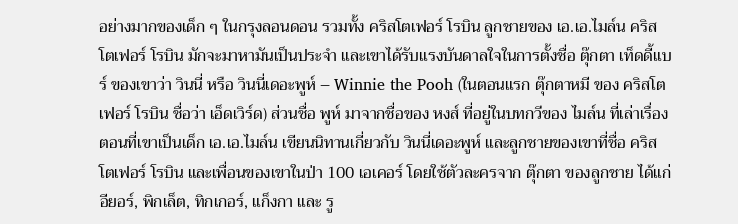อย่างมากของเด็ก ๆ ในกรุงลอนดอน รวมทั้ง คริสโตเฟอร์ โรบิน ลูกชายของ เอ.เอ.ไมล์น คริสโตเฟอร์ โรบิน มักจะมาหามันเป็นประจำ และเขาได้รับแรงบันดาลใจในการตั้งชื่อ ตุ๊กตา เท็ดดี้แบร์ ของเขาว่า วินนี่ หรือ วินนี่เดอะพูห์ – Winnie the Pooh (ในตอนแรก ตุ๊กตาหมี ของ คริสโตเฟอร์ โรบิน ชื่อว่า เอ็ดเวิร์ด) ส่วนชื่อ พูห์ มาจากชื่อของ หงส์ ที่อยู่ในบทกวีของ ไมล์น ที่เล่าเรื่องตอนที่เขาเป็นเด็ก เอ.เอ.ไมล์น เขียนนิทานเกี่ยวกับ วินนี่เดอะพูห์ และลูกชายของเขาที่ชื่อ คริสโตเฟอร์ โรบิน และเพื่อนของเขาในป่า 100 เอเคอร์ โดยใช้ตัวละครจาก ตุ๊กตา ของลูกชาย ได้แก่ อียอร์, พิกเล็ต, ทิกเกอร์, แก็งกา และ รู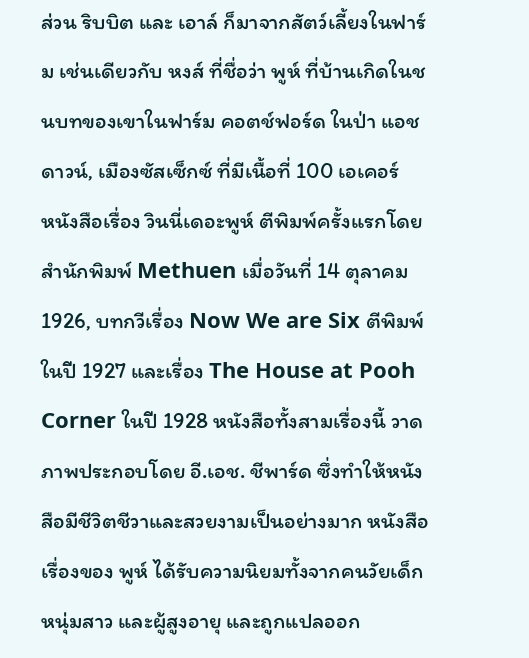ส่วน ริบบิต และ เอาล์ ก็มาจากสัตว์เลี้ยงในฟาร์ม เช่นเดียวกับ หงส์ ที่ชื่อว่า พูห์ ที่บ้านเกิดในชนบทของเขาในฟาร์ม คอตช์ฟอร์ด ในป่า แอชดาวน์, เมืองซัสเซ็กซ์ ที่มีเนื้อที่ 100 เอเคอร์
หนังสือเรื่อง วินนี่เดอะพูห์ ตีพิมพ์ครั้งแรกโดยสำนักพิมพ์ Methuen เมื่อวันที่ 14 ตุลาคม 1926, บทกวีเรื่อง Now We are Six ตีพิมพ์ในปี 1927 และเรื่อง The House at Pooh Corner ในปี 1928 หนังสือทั้งสามเรื่องนี้ วาดภาพประกอบโดย อี.เอช. ชีพาร์ด ซึ่งทำให้หนังสือมีชีวิตชีวาและสวยงามเป็นอย่างมาก หนังสือเรื่องของ พูห์ ได้รับความนิยมทั้งจากคนวัยเด็ก หนุ่มสาว และผู้สูงอายุ และถูกแปลออก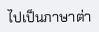ไปเป็นภาษาต่า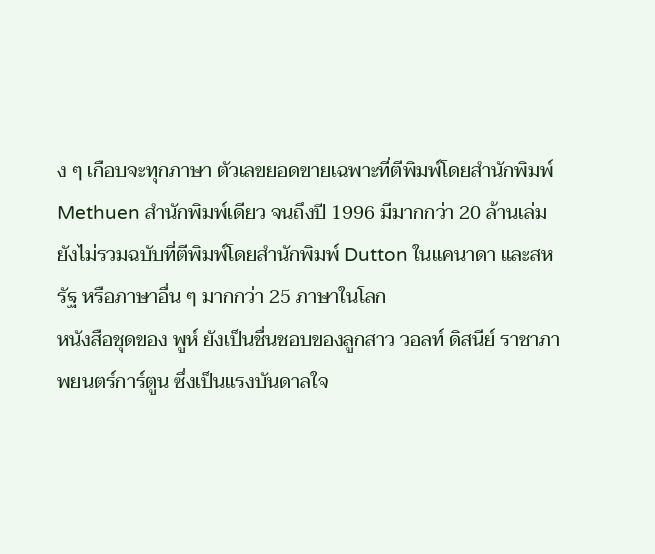ง ๆ เกือบจะทุกภาษา ตัวเลขยอดขายเฉพาะที่ตีพิมพ์โดยสำนักพิมพ์ Methuen สำนักพิมพ์เดียว จนถึงปี 1996 มีมากกว่า 20 ล้านเล่ม ยังไม่รวมฉบับที่ตีพิมพ์โดยสำนักพิมพ์ Dutton ในแคนาดา และสหรัฐ หรือภาษาอื่น ๆ มากกว่า 25 ภาษาในโลก
หนังสือชุดของ พูห์ ยังเป็นชื่นชอบของลูกสาว วอลท์ ดิสนีย์ ราชาภาพยนตร์การ์ตูน ซึ่งเป็นแรงบันดาลใจ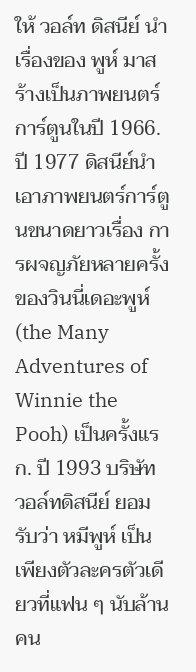ให้ วอล์ท ดิสนีย์ นำเรื่องของ พูห์ มาสร้างเป็นภาพยนตร์การ์ตูนในปี 1966. ปี 1977 ดิสนีย์นำเอาภาพยนตร์การ์ตูนขนาดยาวเรื่อง การผจญภัยหลายครั้งของวินนี่เดอะพูห์ (the Many Adventures of Winnie the Pooh) เป็นครั้งแรก. ปี 1993 บริษัท วอล์ทดิสนีย์ ยอมรับว่า หมีพูห์ เป็นเพียงตัวละครตัวเดียวที่แฟน ๆ นับล้านคน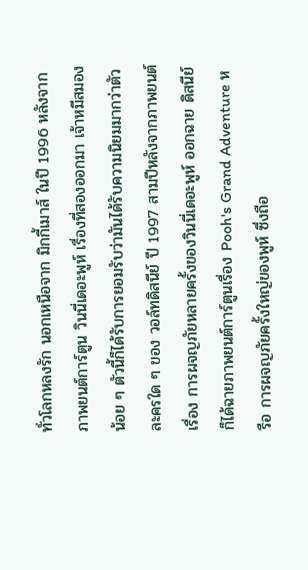ทั่วโลกหลงรัก นอกเหนือจาก มิกกี้เมาส์ ในปี 1996 หลังจากภาพยนต์การ์ตูน วินนี่เดอะพูห์ เรื่องที่สองออกมา เจ้าหมีสมองน้อย ๆ ตัวนี้ก็ได้รับการยอมรับว่ามันได้รับความนิยมมากว่าตัวละครใด ๆ ของ วอล์ทดิสนีย์ ปี 1997 สามปีหลังจากภาพยนต์เรื่อง การผจญภัยหลายครั้งของวินนี่เดอะพูห์ ออกฉาย ดิสนีย์ ก็ได้ฉายภาพยนต์การ์ตูนเรื่อง Pooh's Grand Adventure หรือ การผจญภัยครั้งใหญ่ของพูห์ ซึ่งถือ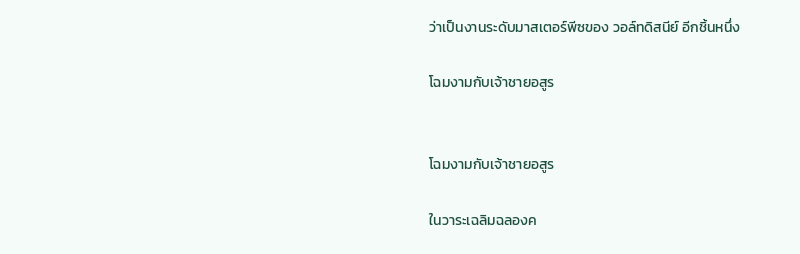ว่าเป็นงานระดับมาสเตอร์พีซของ วอล์ทดิสนีย์ อีกชิ้นหนึ่ง

โฉมงามกับเจ้าชายอสูร


โฉมงามกับเจ้าชายอสูร

ในวาระเฉลิมฉลองค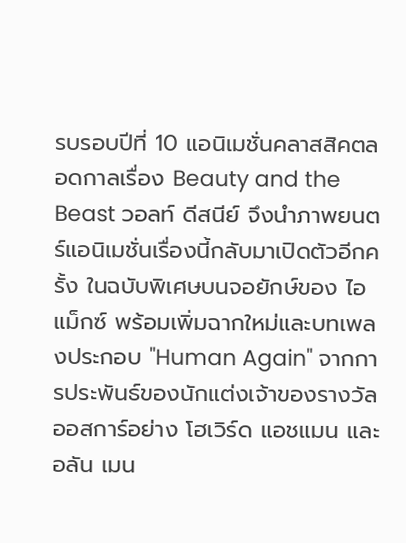รบรอบปีที่ 10 แอนิเมชั่นคลาสสิคตลอดกาลเรื่อง Beauty and the Beast วอลท์ ดีสนีย์ จึงนำภาพยนตร์แอนิเมชั่นเรื่องนี้กลับมาเปิดตัวอีกครั้ง ในฉบับพิเศษบนจอยักษ์ของ ไอแม็กซ์ พร้อมเพิ่มฉากใหม่และบทเพลงประกอบ "Human Again" จากการประพันธ์ของนักแต่งเจ้าของรางวัลออสการ์อย่าง โฮเวิร์ด แอชแมน และ อลัน เมน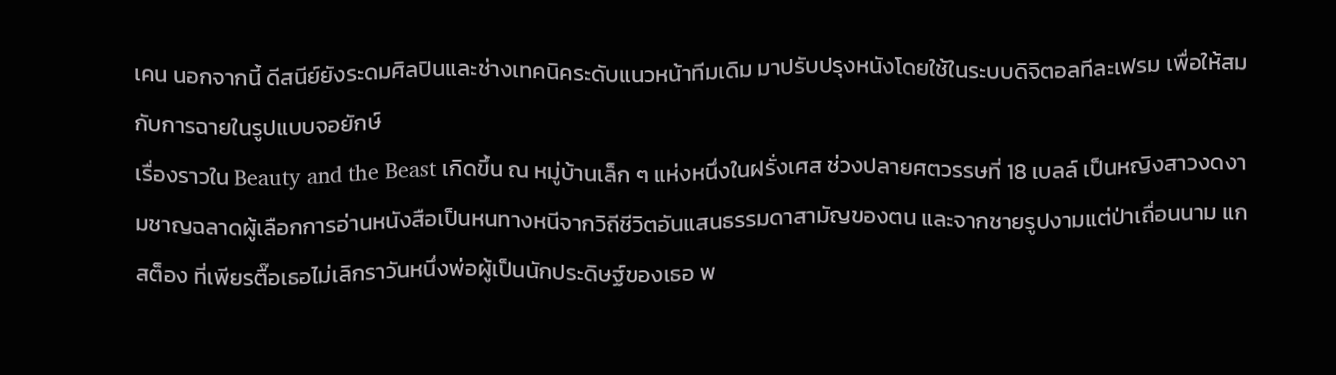เคน นอกจากนี้ ดีสนีย์ยังระดมศิลปินและช่างเทคนิคระดับแนวหน้าทีมเดิม มาปรับปรุงหนังโดยใช้ในระบบดิจิตอลทีละเฟรม เพื่อให้สมกับการฉายในรูปแบบจอยักษ์
เรื่องราวใน Beauty and the Beast เกิดขึ้น ณ หมู่บ้านเล็ก ๆ แห่งหนึ่งในฝรั่งเศส ช่วงปลายศตวรรษที่ 18 เบลล์ เป็นหญิงสาวงดงามชาญฉลาดผู้เลือกการอ่านหนังสือเป็นหนทางหนีจากวิถีชีวิตอันแสนธรรมดาสามัญของตน และจากชายรูปงามแต่ป่าเถื่อนนาม แกสต็อง ที่เพียรตื๊อเธอไม่เลิกราวันหนึ่งพ่อผู้เป็นนักประดิษฐ์ของเธอ พ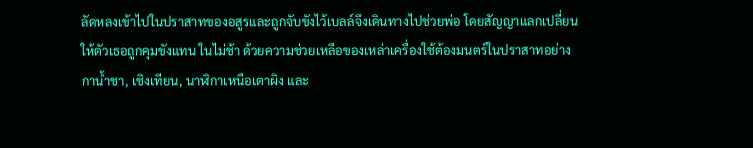ลัดหลงเข้าไปในปราสาทของอสูรและถูกจับขังไว้เบลล์จึงเดินทางไปช่วยพ่อ โดยสัญญาแลกเปลี่ยนให้ตัวเธอถูกคุมขังแทน ในไม่ช้า ด้วยความช่วยเหลือของเหล่าเครื่องใช้ต้องมนตร์ในปราสาทอย่าง กาน้ำชา, เชิงเทียน, นาฬิกาเหนือเตาผิง และ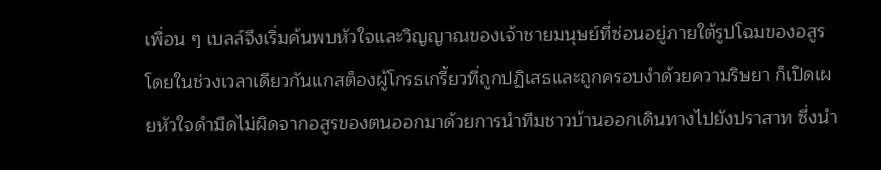เพื่อน ๆ เบลล์จึงเริ่มค้นพบหัวใจและวิญญาณของเจ้าชายมนุษย์ที่ซ่อนอยู่ภายใต้รูปโฉมของอสูร โดยในช่วงเวลาเดียวกันแกสต็องผู้โกรธเกรี้ยวที่ถูกปฏิเสธและถูกครอบงำด้วยความริษยา ก็เปิดเผยหัวใจดำมืดไม่ผิดจากอสูรของตนออกมาด้วยการนำทีมชาวบ้านออกเดินทางไปยังปราสาท ซึ่งนำ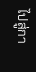ไปสู่กา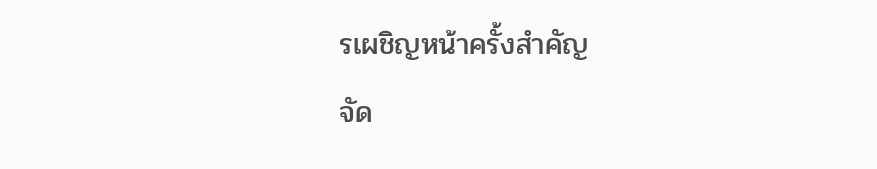รเผชิญหน้าครั้งสำคัญ
จัด